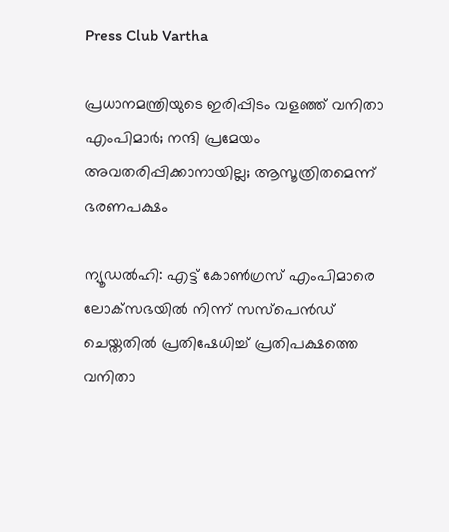Press Club Vartha

പ്രധാനമന്ത്രിയുടെ ഇരിപ്പിടം വളഞ്ഞ് വനിതാ എംപിമാര്‍; നന്ദി പ്രമേയം അവതരിപ്പിക്കാനായില്ല; ആസൂത്രിതമെന്ന് ഭരണപക്ഷം

ന്യൂഡല്‍ഹി: എട്ട് കോണ്‍ഗ്രസ് എംപിമാരെ ലോക്‌സഭയില്‍ നിന്ന് സസ്‌പെന്‍ഡ് ചെയ്തതില്‍ പ്രതിഷേധിച്ച് പ്രതിപക്ഷത്തെ വനിതാ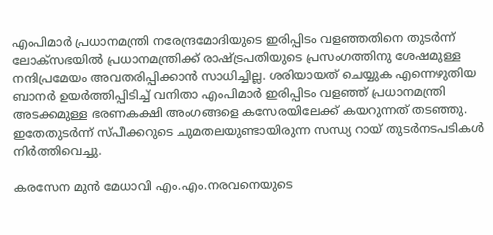എംപിമാര്‍ പ്രധാനമന്ത്രി നരേന്ദ്രമോദിയുടെ ഇരിപ്പിടം വളഞ്ഞതിനെ തുടര്‍ന്ന് ലോക്‌സഭയില്‍ പ്രധാനമന്ത്രിക്ക് രാഷ്ട്രപതിയുടെ പ്രസംഗത്തിനു ശേഷമുള്ള നന്ദിപ്രമേയം അവതരിപ്പിക്കാന്‍ സാധിച്ചില്ല. ശരിയായത് ചെയ്യുക എന്നെഴുതിയ ബാനര്‍ ഉയര്‍ത്തിപ്പിടിച്ച് വനിതാ എംപിമാര്‍ ഇരിപ്പിടം വളഞ്ഞ് പ്രധാനമന്ത്രി അടക്കമുള്ള ഭരണകക്ഷി അംഗങ്ങളെ കസേരയിലേക്ക് കയറുന്നത് തടഞ്ഞു. ഇതേതുടര്‍ന്ന് സ്പീക്കറുടെ ചുമതലയുണ്ടായിരുന്ന സന്ധ്യ റായ് തുടര്‍നടപടികള്‍ നിര്‍ത്തിവെച്ചു.

കരസേന മുന്‍ മേധാവി എം.എം.നരവനെയുടെ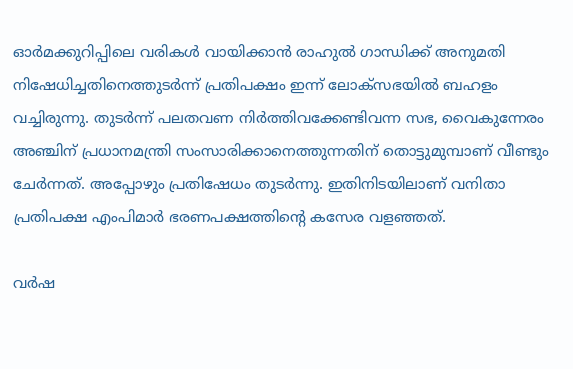ഓര്‍മക്കുറിപ്പിലെ വരികള്‍ വായിക്കാന്‍ രാഹുല്‍ ഗാന്ധിക്ക് അനുമതി നിഷേധിച്ചതിനെത്തുടര്‍ന്ന് പ്രതിപക്ഷം ഇന്ന് ലോക്‌സഭയില്‍ ബഹളം വച്ചിരുന്നു. തുടര്‍ന്ന് പലതവണ നിര്‍ത്തിവക്കേണ്ടിവന്ന സഭ, വൈകുന്നേരം അഞ്ചിന് പ്രധാനമന്ത്രി സംസാരിക്കാനെത്തുന്നതിന് തൊട്ടുമുമ്പാണ് വീണ്ടും ചേര്‍ന്നത്. അപ്പോഴും പ്രതിഷേധം തുടര്‍ന്നു. ഇതിനിടയിലാണ് വനിതാ പ്രതിപക്ഷ എംപിമാര്‍ ഭരണപക്ഷത്തിന്റെ കസേര വളഞ്ഞത്.

വര്‍ഷ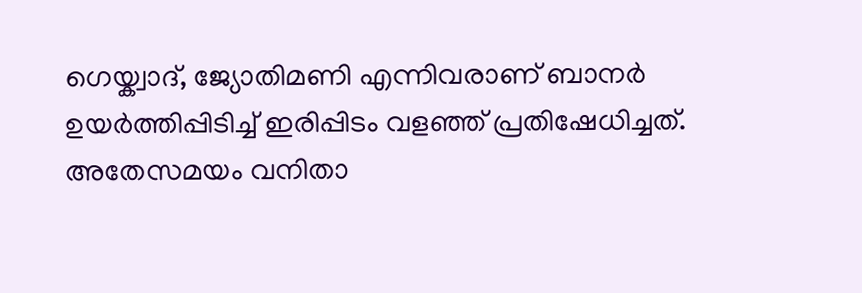ഗെയ്ക്വാദ്, ജ്യോതിമണി എന്നിവരാണ് ബാനര്‍ ഉയര്‍ത്തിപ്പിടിച്ച് ഇരിപ്പിടം വളഞ്ഞ് പ്രതിഷേധിച്ചത്. അതേസമയം വനിതാ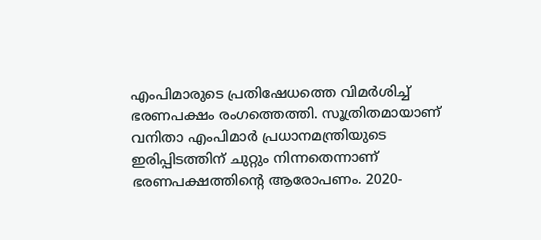എംപിമാരുടെ പ്രതിഷേധത്തെ വിമര്‍ശിച്ച് ഭരണപക്ഷം രംഗത്തെത്തി. സൂത്രിതമായാണ് വനിതാ എംപിമാര്‍ പ്രധാനമന്ത്രിയുടെ ഇരിപ്പിടത്തിന് ചുറ്റും നിന്നതെന്നാണ് ഭരണപക്ഷത്തിന്റെ ആരോപണം. 2020-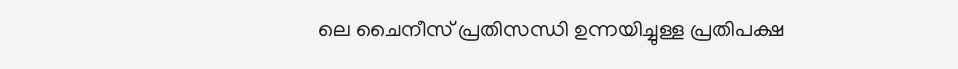ലെ ചൈനീസ് പ്രതിസന്ധി ഉന്നയിച്ചുള്ള പ്രതിപക്ഷ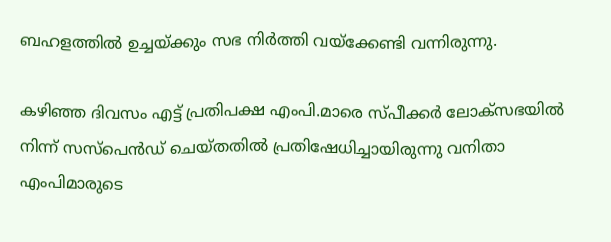ബഹളത്തില്‍ ഉച്ചയ്ക്കും സഭ നിര്‍ത്തി വയ്‌ക്കേണ്ടി വന്നിരുന്നു.

കഴിഞ്ഞ ദിവസം എട്ട് പ്രതിപക്ഷ എംപി.മാരെ സ്പീക്കര്‍ ലോക്‌സഭയില്‍ നിന്ന് സസ്പെന്‍ഡ് ചെയ്തതില്‍ പ്രതിഷേധിച്ചായിരുന്നു വനിതാ എംപിമാരുടെ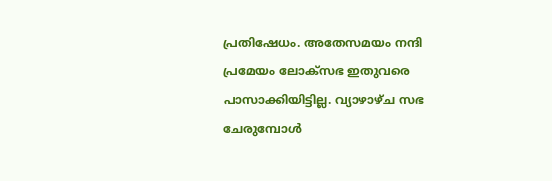പ്രതിഷേധം. അതേസമയം നന്ദി പ്രമേയം ലോക്‌സഭ ഇതുവരെ പാസാക്കിയിട്ടില്ല. വ്യാഴാഴ്ച സഭ ചേരുമ്പോള്‍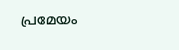പ്രമേയം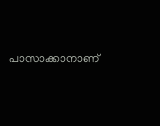പാസാക്കാനാണ്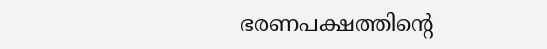ഭരണപക്ഷത്തിന്റെ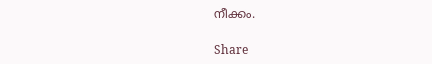നീക്കം.

Share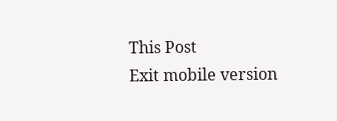This Post
Exit mobile version